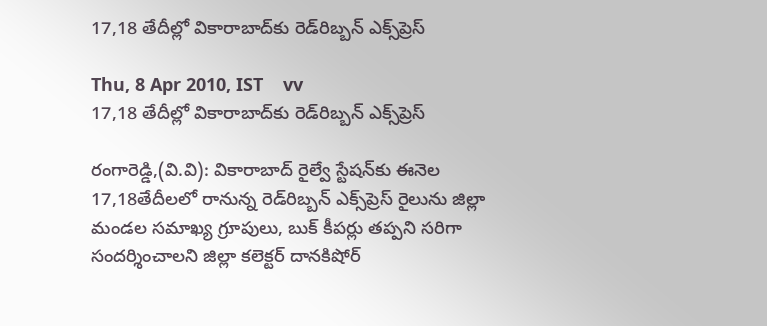17,18 తేదీల్లో వికారాబాద్‌కు రెడ్‌రిబ్బన్‌ ఎక్స్‌ప్రెస్‌

Thu, 8 Apr 2010, IST    vv
17,18 తేదీల్లో వికారాబాద్‌కు రెడ్‌రిబ్బన్‌ ఎక్స్‌ప్రెస్‌

రంగారెడ్డి,(వి.వి): వికారాబాద్‌ రైల్వే స్టేషన్‌కు ఈనెల 17,18తేదీలలో రానున్న రెడ్‌రిబ్బన్‌ ఎక్స్‌ప్రెస్‌ రైలును జిల్లా మండల సమాఖ్య గ్రూపులు, బుక్‌ కీపర్లు తప్పని సరిగా సందర్శించాలని జిల్లా కలెక్టర్‌ దానకిషోర్‌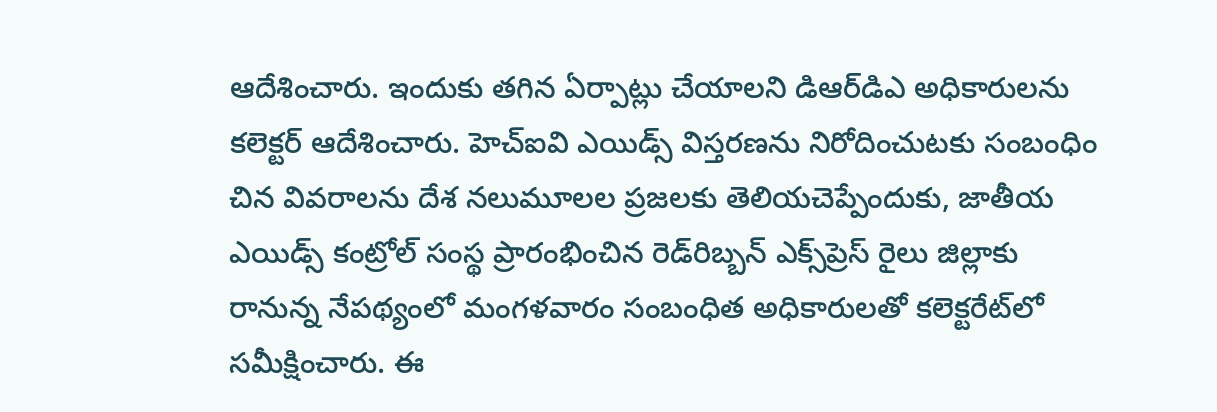ఆదేశించారు. ఇందుకు తగిన ఏర్పాట్లు చేయాలని డిఆర్‌డిఎ అధికారులను కలెక్టర్‌ ఆదేశించారు. హెచ్‌ఐవి ఎయిడ్స్‌ విస్తరణను నిరోదించుటకు సంబంధిం చిన వివరాలను దేశ నలుమూలల ప్రజలకు తెలియచెప్పేందుకు, జాతీయ ఎయిడ్స్‌ కంట్రోల్‌ సంస్థ ప్రారంభించిన రెడ్‌రిబ్బన్‌ ఎక్స్‌ప్రెస్‌ రైలు జిల్లాకు రానున్న నేపథ్యంలో మంగళవారం సంబంధిత అధికారులతో కలెక్టరేట్‌లో సమీక్షించారు. ఈ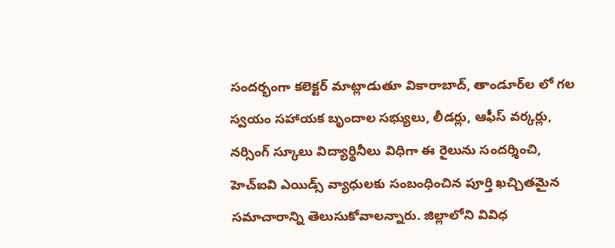సందర్భంగా కలెక్టర్‌ మాట్లాడుతూ వికారాబాద్‌, తాండూర్‌ల లో గల స్వయం సహాయక బృందాల సభ్యులు, లీడర్లు, ఆఫీస్‌ వర్కర్లు, నర్సింగ్‌ స్కూలు విద్యార్థినీలు విధిగా ఈ రైలును సందర్శించి, హెచ్‌ఐవి ఎయిడ్స్‌ వ్యాధులకు సంబంధించిన పూర్తి ఖచ్చితమైన సమాచారాన్ని తెలుసుకోవాలన్నారు. జిల్లాలోని వివిధ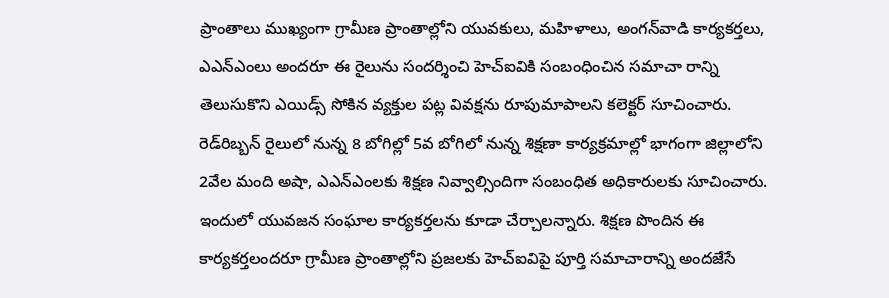ప్రాంతాలు ముఖ్యంగా గ్రామీణ ప్రాంతాల్లోని యువకులు, మహిళాలు, అంగన్‌వాడి కార్యకర్తలు, ఎఎన్‌ఎంలు అందరూ ఈ రైలును సందర్శించి హెచ్‌ఐవికి సంబంధించిన సమాచా రాన్ని తెలుసుకొని ఎయిడ్స్‌ సోకిన వ్యక్తుల పట్ల వివక్షను రూపుమాపాలని కలెక్టర్‌ సూచించారు. రెడ్‌రిబ్బన్‌ రైలులో నున్న 8 బోగిల్లో 5వ బోగిలో నున్న శిక్షణా కార్యక్రమాల్లో భాగంగా జిల్లాలోని 2వేల మంది అషా, ఎఎన్‌ఎంలకు శిక్షణ నివ్వాల్సిందిగా సంబంధిత అధికారులకు సూచించారు. ఇందులో యువజన సంఘాల కార్యకర్తలను కూడా చేర్చాలన్నారు. శిక్షణ పొందిన ఈ కార్యకర్తలందరూ గ్రామీణ ప్రాంతాల్లోని ప్రజలకు హెచ్‌ఐవిపై పూర్తి సమాచారాన్ని అందజేసే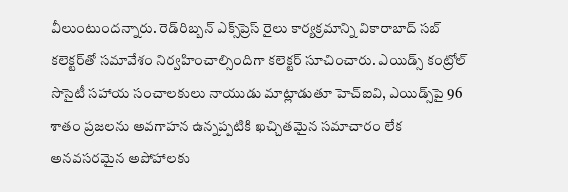వీలుంటుందన్నారు. రెడ్‌రిబ్బన్‌ ఎక్స్‌ప్రెస్‌ రైలు కార్యక్రమాన్ని వికారాబాద్‌ సబ్‌ కలెక్టర్‌తో సమావేశం నిర్వహించాల్సిందిగా కలెక్టర్‌ సూచించారు. ఎయిడ్స్‌ కంట్రోల్‌ సొసైటీ సహాయ సంచాలకులు నాయుడు మాట్లాడుతూ హెచ్‌ఐవి, ఎయిడ్స్‌పై 96 శాతం ప్రజలను అవగాహన ఉన్నప్పటికి ఖచ్చితమైన సమాచారం లేక అనవసరమైన అపోహాలకు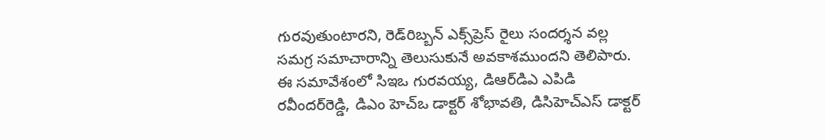గురవుతుంటారని, రెడ్‌రిబ్బన్‌ ఎక్స్‌ప్రెస్‌ రైలు సందర్శన వల్ల సమగ్ర సమాచారాన్ని తెలుసుకునే అవకాశముందని తెలిపారు. ఈ సమావేశంలో సిఇఒ గురవయ్య, డిఆర్‌డిఎ ఎపిడి రవీందర్‌రెడ్డి, డిఎం హెచ్‌ఒ డాక్టర్‌ శోభావతి, డిసిహెచ్‌ఎస్‌ డాక్టర్‌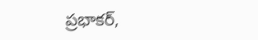ప్రభాకర్‌,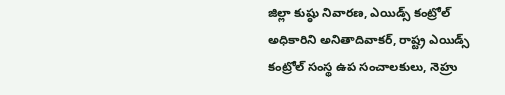జిల్లా కుష్ఠు నివారణ, ఎయిడ్స్‌ కంట్రోల్‌ అధికారిని అనితాదివాకర్‌, రాష్ట్ర ఎయిడ్స్‌ కంట్రోల్‌ సంస్థ ఉప సంచాలకులు, నెహ్రు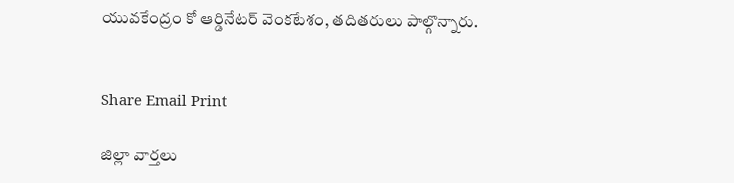యువకేంద్రం కో ఆర్డినేటర్‌ వెంకటేశం, తదితరులు పాల్గొన్నారు.


Share Email Print

జిల్లా వార్తలు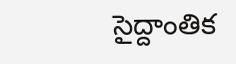సైద్దాంతిక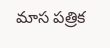మాస పత్రిక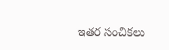ఇతర సంచికలు